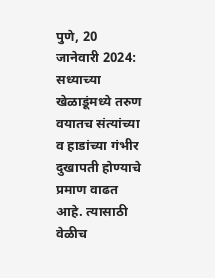पुणे, 20 जानेवारी 2024: सध्याच्या खेळाडूंमध्ये तरुण वयातच संत्यांच्या व हाडांच्या गंभीर दुखापती होण्याचे प्रमाण वाढत आहे. त्यासाठी वेळीच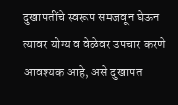दुखापतींचे स्वरूप समजवून घेऊन त्यावर योग्य व वेळेवर उपचार करणे आवश्यक आहे, असे दुखापत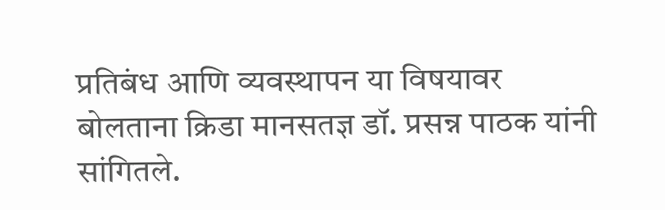प्रतिबंध आणि व्यवस्थापन या विषयावर बोलताना क्रिडा मानसतज्ञ डॉ. प्रसन्न पाठक यांनी सांगितले.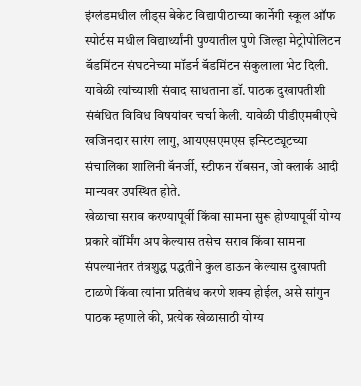इंग्लंडमधील लीड्स बेकेट विद्यापीठाच्या कार्नेगी स्कूल ऑफ स्पोर्टस मधील विद्यार्थ्यांनी पुण्यातील पुणे जिल्हा मेट्रोपोलिटन बॅडमिंटन संघटनेच्या मॉडर्न बॅडमिंटन संकुलाला भेट दिली. यावेळी त्यांच्याशी संवाद साधताना डॉ. पाठक दुखापतीशी संबंधित विविध विषयांवर चर्चा केली. यावेळी पीडीएमबीएचे खजिनदार सारंग लागु, आयएसएमएस इन्स्टिट्यूटच्या संचालिका शालिनी बॅनर्जी, स्टीफन रॉबसन, जो क्लार्क आदी मान्यवर उपस्थित होते.
खेळाचा सराव करण्यापूर्वी किंवा सामना सुरू होण्यापूर्वी योग्य प्रकारे वॉर्मिंग अप केल्यास तसेच सराव किंवा सामना संपल्यानंतर तंत्रशुद्ध पद्धतीने कुल डाऊन केल्यास दुखापती टाळणे किंवा त्यांना प्रतिबंध करणे शक्य होईल, असे सांगुन पाठक म्हणाले की, प्रत्येक खेळासाठी योग्य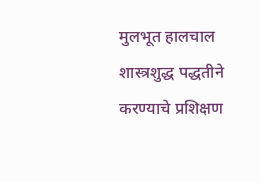मुलभूत हालचाल शास्त्रशुद्ध पद्धतीने करण्याचे प्रशिक्षण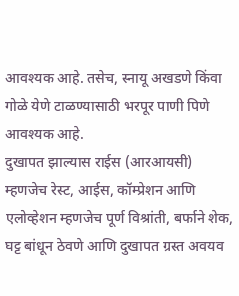आवश्यक आहे. तसेच, स्नायू अखडणे किंवा गोळे येणे टाळण्यासाठी भरपूर पाणी पिणे आवश्यक आहे.
दुखापत झाल्यास राईस (आरआयसी) म्हणजेच रेस्ट, आईस, कॉम्प्रेशन आणि एलोव्हेशन म्हणजेच पूर्ण विश्रांती, बर्फाने शेक, घट्ट बांधून ठेवणे आणि दुखापत ग्रस्त अवयव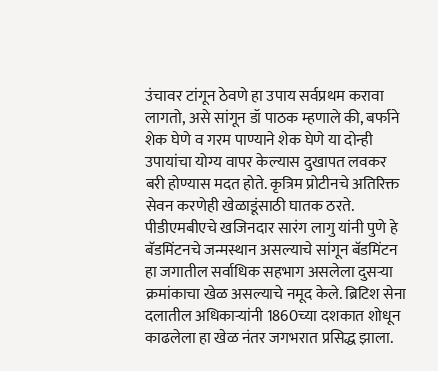उंचावर टांगून ठेवणे हा उपाय सर्वप्रथम करावा लागतो, असे सांगून डॉ पाठक म्हणाले की, बर्फाने शेक घेणे व गरम पाण्याने शेक घेणे या दोन्ही उपायांचा योग्य वापर केल्यास दुखापत लवकर बरी होण्यास मदत होते. कृत्रिम प्रोटीनचे अतिरिक्त सेवन करणेही खेळाडूंसाठी घातक ठरते.
पीडीएमबीएचे खजिनदार सारंग लागु यांनी पुणे हे बॅडमिंटनचे जन्मस्थान असल्याचे सांगून बॅडमिंटन हा जगातील सर्वाधिक सहभाग असलेला दुसऱ्या क्रमांकाचा खेळ असल्याचे नमूद केले. ब्रिटिश सेना दलातील अधिकाऱ्यांनी 1860च्या दशकात शोधून काढलेला हा खेळ नंतर जगभरात प्रसिद्ध झाला.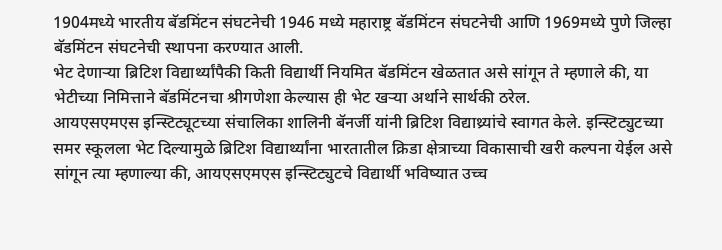1904मध्ये भारतीय बॅडमिंटन संघटनेची 1946 मध्ये महाराष्ट्र बॅडमिंटन संघटनेची आणि 1969मध्ये पुणे जिल्हा बॅडमिंटन संघटनेची स्थापना करण्यात आली.
भेट देणाऱ्या ब्रिटिश विद्यार्थ्यांपैकी किती विद्यार्थी नियमित बॅडमिंटन खेळतात असे सांगून ते म्हणाले की, या भेटीच्या निमित्ताने बॅडमिंटनचा श्रीगणेशा केल्यास ही भेट खऱ्या अर्थाने सार्थकी ठरेल.
आयएसएमएस इन्स्टिट्यूटच्या संचालिका शालिनी बॅनर्जी यांनी ब्रिटिश विद्याथ्र्यांचे स्वागत केले. इन्स्टिट्युटच्या समर स्कूलला भेट दिल्यामुळे ब्रिटिश विद्यार्थ्यांना भारतातील क्रिडा क्षेत्राच्या विकासाची खरी कल्पना येईल असे सांगून त्या म्हणाल्या की, आयएसएमएस इन्स्टिट्युटचे विद्यार्थी भविष्यात उच्च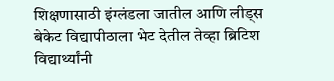शिक्षणासाठी इंग्लंडला जातील आणि लीड्स बेकेट विद्यापीठाला भेट देतील तेव्हा ब्रिटिश विद्यार्थ्यांनी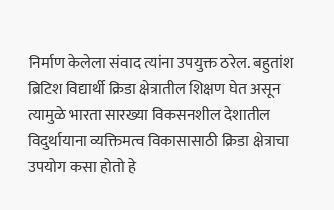निर्माण केलेला संवाद त्यांना उपयुक्त ठरेल. बहुतांश ब्रिटिश विद्यार्थी क्रिडा क्षेत्रातील शिक्षण घेत असून त्यामुळे भारता सारख्या विकसनशील देशातील विदुर्थायाना व्यक्तिमत्व विकासासाठी क्रिडा क्षेत्राचा उपयोग कसा होतो हे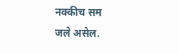नक्कीच सम
जले असेल.